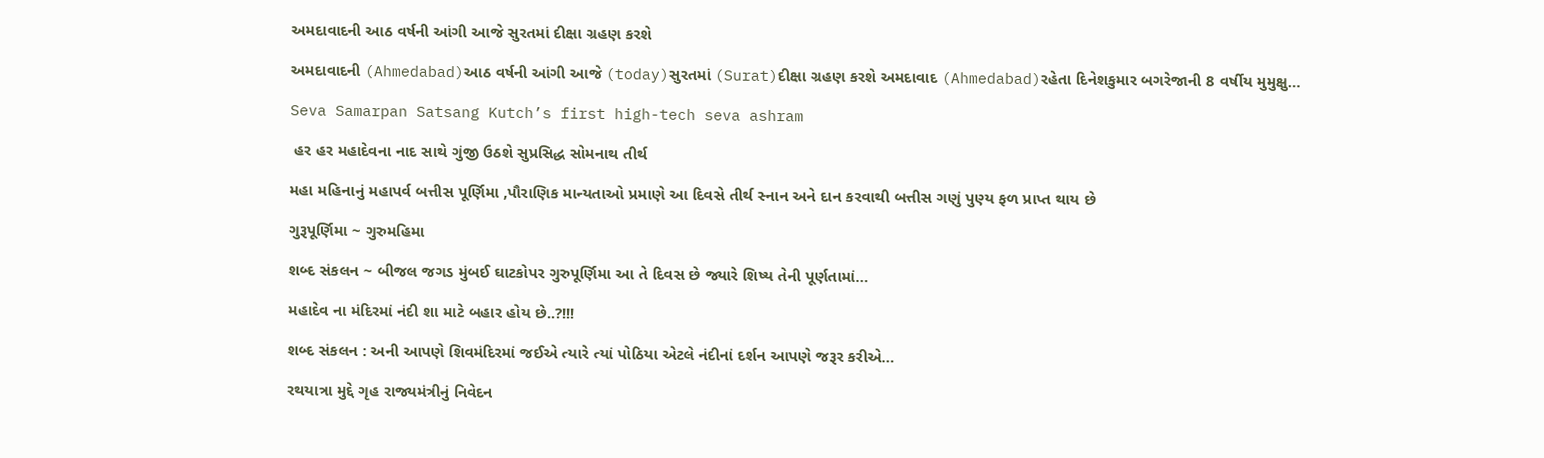અમદાવાદની આઠ વર્ષની આંગી આજે સુરતમાં દીક્ષા ગ્રહણ કરશે

અમદાવાદની (Ahmedabad)આઠ વર્ષની આંગી આજે (today)સુરતમાં (Surat)દીક્ષા ગ્રહણ કરશે અમદાવાદ (Ahmedabad)રહેતા દિનેશકુમાર બગરેજાની 8 વર્ષીય મુમુક્ષુ…

Seva Samarpan Satsang Kutch’s first high-tech seva ashram

 હર હર મહાદેવના નાદ સાથે ગુંજી ઉઠશે સુપ્રસિદ્ધ સોમનાથ તીર્થ

મહા મહિનાનું મહાપર્વ બત્તીસ પૂર્ણિમા ,પૌરાણિક માન્યતાઓ પ્રમાણે આ દિવસે તીર્થ સ્નાન અને દાન કરવાથી બત્તીસ ગણું પુણ્ય ફળ પ્રાપ્ત થાય છે

ગુરૂપૂર્ણિમા ~ ગુરુમહિમા

શબ્દ સંકલન ~ બીજલ જગડ મુંબઈ ઘાટકોપર ગુરુપૂર્ણિમા આ તે દિવસ છે જ્યારે શિષ્ય તેની પૂર્ણતામાં…

મહાદેવ ના મંદિરમાં નંદી શા માટે બહાર હોય છે..?!!!

શબ્દ સંકલન : અની આપણે શિવમંદિરમાં જઈએ ત્યારે ત્યાં પોઠિયા એટલે નંદીનાં દર્શન આપણે જરૂર કરીએ…

રથયાત્રા મુદ્દે ગૃહ રાજ્યમંત્રીનું નિવેદન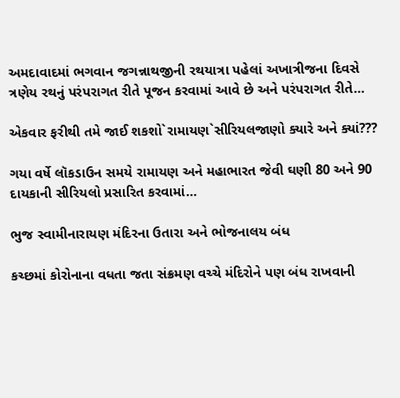અમદાવાદમાં ભગવાન જગન્નાથજીની રથયાત્રા પહેલાં અખાત્રીજના દિવસે ત્રણેય રથનું પરંપરાગત રીતે પૂજન કરવામાં આવે છે અને પરંપરાગત રીતે…

એકવાર ફરીથી તમે જાઈ શકશો`રામાયણ`સીરિયલજાણો ક્યારે અને ક્યાં???

ગયા વર્ષે લૉકડાઉન સમયે રામાયણ અને મહાભારત જેવી ઘણી 80 અને 90 દાયકાની સીરિયલો પ્રસારિત કરવામાં…

ભુજ સ્વામીનારાયણ મંદિરના ઉતારા અને ભોજનાલય બંધ

કચ્છમાં કોરોનાના વધતા જતા સંક્રમણ વચ્ચે મંદિરોને પણ બંધ રાખવાની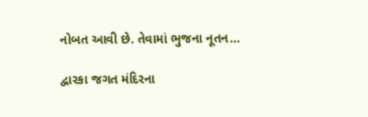નોબત આવી છે. તેવામાં ભુજના નૂતન…

દ્વારકા જગત મંદિરના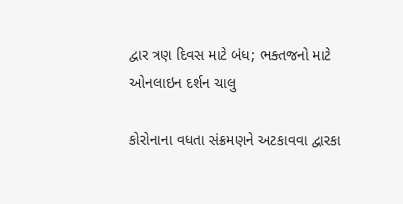દ્વાર ત્રણ દિવસ માટે બંધ; ભક્તજનો માટે ઓનલાઇન દર્શન ચાલુ

કોરોનાના વધતા સંક્રમણને અટકાવવા દ્વારકા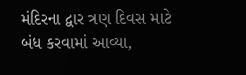મંદિરના દ્વાર ત્રણ દિવસ માટે બંધ કરવામાં આવ્યા,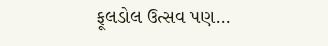ફૂલડોલ ઉત્સવ પણ…